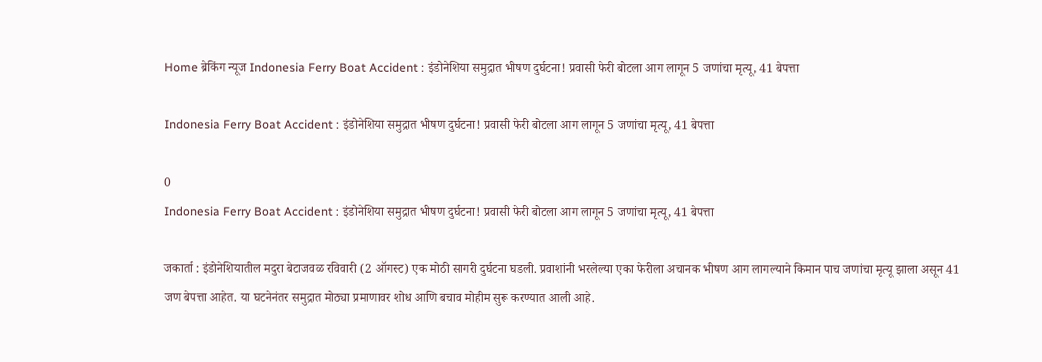Home ब्रेकिंग न्यूज Indonesia Ferry Boat Accident : इंडोनेशिया समुद्रात भीषण दुर्घटना! प्रवासी फेरी बोटला आग लागून 5 जणांचा मृत्यू, 41 बेपत्ता

Indonesia Ferry Boat Accident : इंडोनेशिया समुद्रात भीषण दुर्घटना! प्रवासी फेरी बोटला आग लागून 5 जणांचा मृत्यू, 41 बेपत्ता

0
Indonesia Ferry Boat Accident : इंडोनेशिया समुद्रात भीषण दुर्घटना! प्रवासी फेरी बोटला आग लागून 5 जणांचा मृत्यू, 41 बेपत्ता

जकार्ता : इंडोनेशियातील मदुरा बेटाजवळ रविवारी (2 ऑगस्ट) एक मोठी सागरी दुर्घटना घडली. प्रवाशांनी भरलेल्या एका फेरीला अचानक भीषण आग लागल्याने किमान पाच जणांचा मृत्यू झाला असून 41 जण बेपत्ता आहेत. या घटनेनंतर समुद्रात मोठ्या प्रमाणावर शोध आणि बचाव मोहीम सुरू करण्यात आली आहे.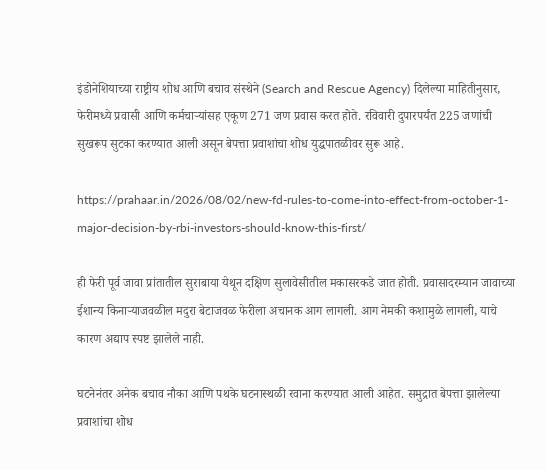इंडोनेशियाच्या राष्ट्रीय शोध आणि बचाव संस्थेने (Search and Rescue Agency) दिलेल्या माहितीनुसार, फेरीमध्ये प्रवासी आणि कर्मचाऱ्यांसह एकूण 271 जण प्रवास करत होते. रविवारी दुपारपर्यंत 225 जणांची सुखरूप सुटका करण्यात आली असून बेपत्ता प्रवाशांचा शोध युद्धपातळीवर सुरू आहे.

https://prahaar.in/2026/08/02/new-fd-rules-to-come-into-effect-from-october-1-major-decision-by-rbi-investors-should-know-this-first/

ही फेरी पूर्व जावा प्रांतातील सुराबाया येथून दक्षिण सुलावेसीतील मकासरकडे जात होती. प्रवासादरम्यान जावाच्या ईशान्य किनाऱ्याजवळील मदुरा बेटाजवळ फेरीला अचानक आग लागली. आग नेमकी कशामुळे लागली, याचे कारण अद्याप स्पष्ट झालेले नाही.

घटनेनंतर अनेक बचाव नौका आणि पथके घटनास्थळी रवाना करण्यात आली आहेत. समुद्रात बेपत्ता झालेल्या प्रवाशांचा शोध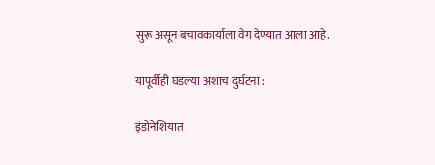सुरू असून बचावकार्याला वेग देण्यात आला आहे.

यापूर्वीही घडल्या अशाच दुर्घटना :

इंडोनेशियात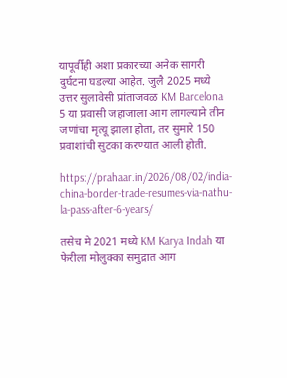यापूर्वीही अशा प्रकारच्या अनेक सागरी दुर्घटना घडल्या आहेत. जुलै 2025 मध्ये उत्तर सुलावेसी प्रांताजवळ KM Barcelona 5 या प्रवासी जहाजाला आग लागल्याने तीन जणांचा मृत्यू झाला होता, तर सुमारे 150 प्रवाशांची सुटका करण्यात आली होती.

https://prahaar.in/2026/08/02/india-china-border-trade-resumes-via-nathu-la-pass-after-6-years/

तसेच मे 2021 मध्ये KM Karya Indah या फेरीला मोलुक्का समुद्रात आग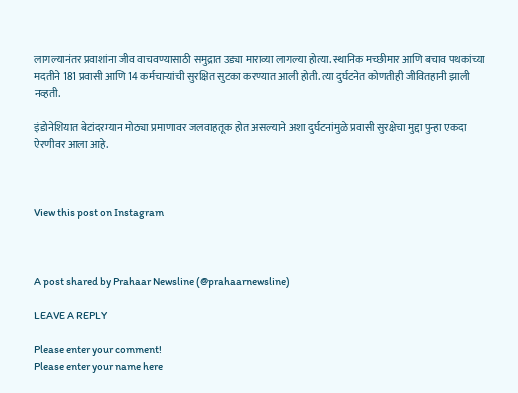लागल्यानंतर प्रवाशांना जीव वाचवण्यासाठी समुद्रात उड्या माराव्या लागल्या होत्या. स्थानिक मच्छीमार आणि बचाव पथकांच्या मदतीने 181 प्रवासी आणि 14 कर्मचाऱ्यांची सुरक्षित सुटका करण्यात आली होती. त्या दुर्घटनेत कोणतीही जीवितहानी झाली नव्हती.

इंडोनेशियात बेटांदरम्यान मोठ्या प्रमाणावर जलवाहतूक होत असल्याने अशा दुर्घटनांमुळे प्रवासी सुरक्षेचा मुद्दा पुन्हा एकदा ऐरणीवर आला आहे.



View this post on Instagram



A post shared by Prahaar Newsline (@prahaarnewsline)

LEAVE A REPLY

Please enter your comment!
Please enter your name here